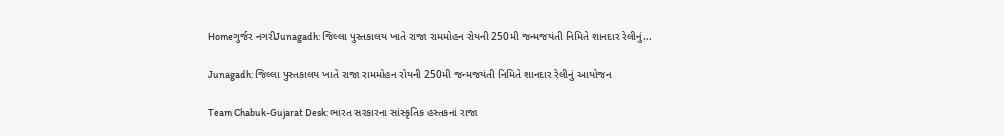Homeગુર્જર નગરીJunagadh: જિલ્લા પુસ્તકાલય ખાતે રાજા રામમોહન રોયની 250મી જન્મજયંતી નિમિતે શાનદાર રેલીનું...

Junagadh: જિલ્લા પુસ્તકાલય ખાતે રાજા રામમોહન રોયની 250મી જન્મજયંતી નિમિતે શાનદાર રેલીનું આયોજન

Team Chabuk-Gujarat Desk: ભારત સરકારના સાંસ્કૃતિક હસ્તકનાં રાજા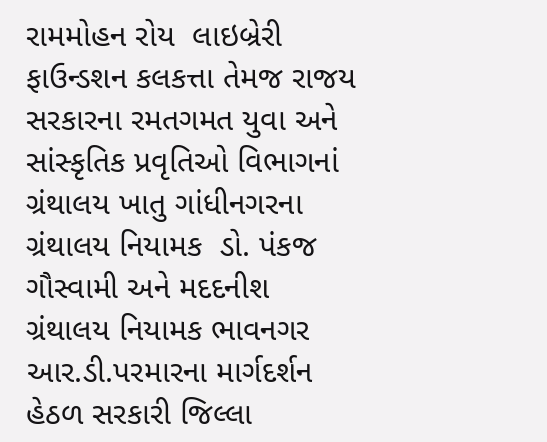રામમોહન રોય  લાઇબ્રેરી ફાઉન્ડશન કલકત્તા તેમજ રાજય સરકારના રમતગમત યુવા અને સાંસ્કૃતિક પ્રવૃતિઓ વિભાગનાં ગ્રંથાલય ખાતુ ગાંધીનગરના ગ્રંથાલય નિયામક  ડો. પંકજ ગૌસ્વામી અને મદદનીશ ગ્રંથાલય નિયામક ભાવનગર આર.ડી.પરમારના માર્ગદર્શન હેઠળ સરકારી જિલ્લા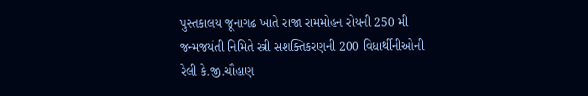પુસ્તકાલય જૂનાગઢ ખાતે રાજા રામમોહન રોયની 250 મી જન્મજયંતી નિમિતે સ્ત્રી સશક્તિકરણની 200 વિધાર્થીનીઓની રેલી કે.જી.ચૌહાણ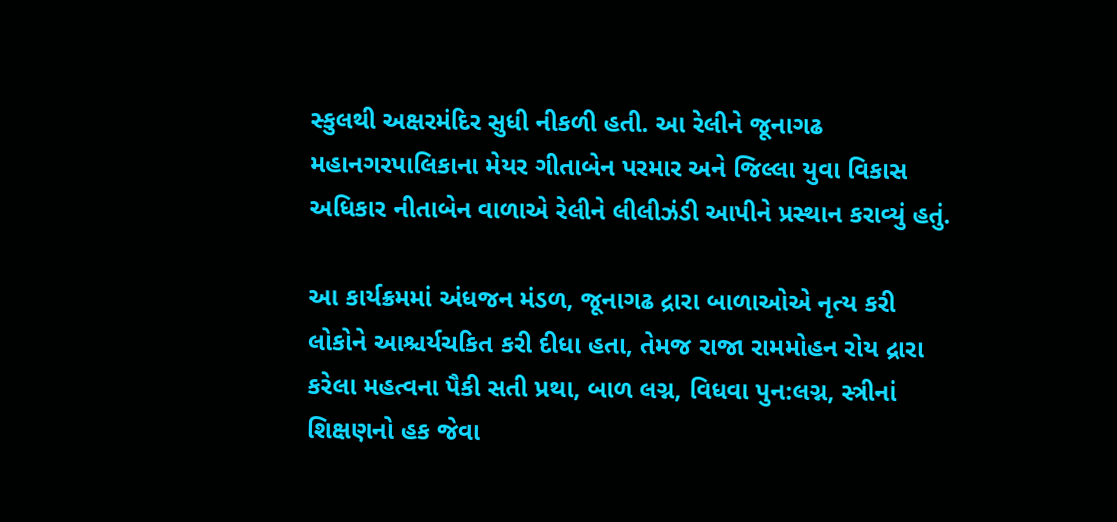સ્કુલથી અક્ષરમંદિર સુધી નીકળી હતી. આ રેલીને જૂનાગઢ મહાનગરપાલિકાના મેયર ગીતાબેન પરમાર અને જિલ્લા યુવા વિકાસ અધિકાર નીતાબેન વાળાએ રેલીને લીલીઝંડી આપીને પ્રસ્થાન કરાવ્યું હતું.

આ કાર્યક્રમમાં અંધજન મંડળ, જૂનાગઢ દ્રારા બાળાઓએ નૃત્ય કરી લોકોને આશ્ચર્યચકિત કરી દીધા હતા, તેમજ રાજા રામમોહન રોય દ્રારા કરેલા મહત્વના પૈકી સતી પ્રથા, બાળ લગ્ન, વિધવા પુન:લગ્ન, સ્ત્રીનાં શિક્ષણનો હક જેવા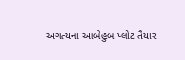અગત્યના આબેહુબ પ્લોટ તૈયાર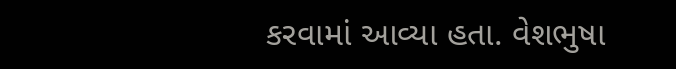કરવામાં આવ્યા હતા. વેશભુષા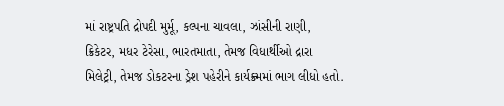માં રાષ્ટ્રપતિ દ્રોપદી મુર્મૂ, કલ્પના ચાવલા, ઝાંસીની રાણી, ક્રિકેટર, મધર ટેરેસા, ભારતમાતા, તેમજ વિધાર્થીઓ દ્રારા મિલેટ્રી, તેમજ ડોકટરના ડ્રેશ પહેરીને કાર્યક્ર્મમાં ભાગ લીધો હતો.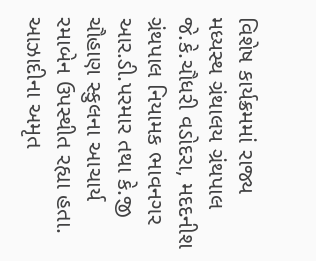વિશેષ કાર્યક્રમમાં રાજ્ય મધ્યસ્થ ગ્રંથાલય ગ્રંથપાલ જે.કે.ચૌધરી વડોદરા, મદદનીશ ગ્રંથપાલ નિયામક ભાવનગર  આર.ડી.પરમાર તથા કે.જી ચૌહાણ સ્કુલના આચાર્ય રમાબેન ઉપસ્થીત રહ્યા હતા. આઝાદીના અમૃત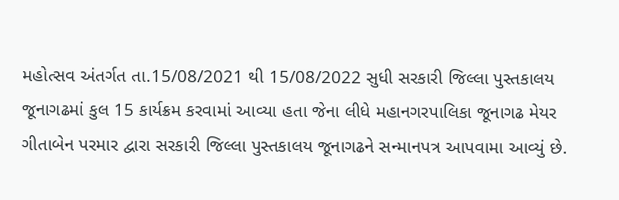મહોત્સવ અંતર્ગત તા.15/08/2021 થી 15/08/2022 સુધી સરકારી જિલ્લા પુસ્તકાલય જૂનાગઢમાં કુલ 15 કાર્યક્રમ કરવામાં આવ્યા હતા જેના લીધે મહાનગરપાલિકા જૂનાગઢ મેયર ગીતાબેન પરમાર દ્વારા સરકારી જિલ્લા પુસ્તકાલય જૂનાગઢને સન્માનપત્ર આપવામા આવ્યું છે.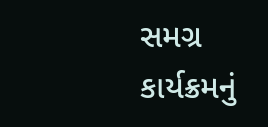સમગ્ર કાર્યક્રમનું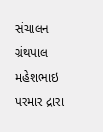સંચાલન ગ્રંથપાલ મહેશભાઇ પરમાર દ્રારા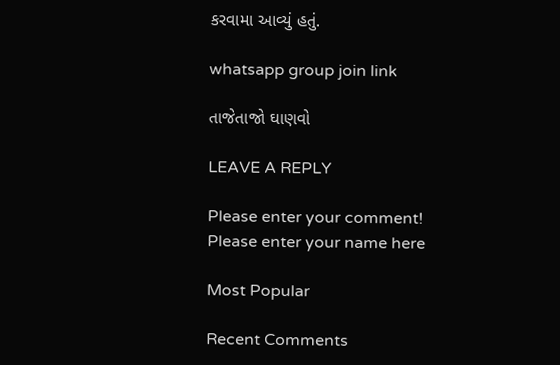કરવામા આવ્યું હતું.

whatsapp group join link

તાજેતાજો ઘાણવો

LEAVE A REPLY

Please enter your comment!
Please enter your name here

Most Popular

Recent Comments